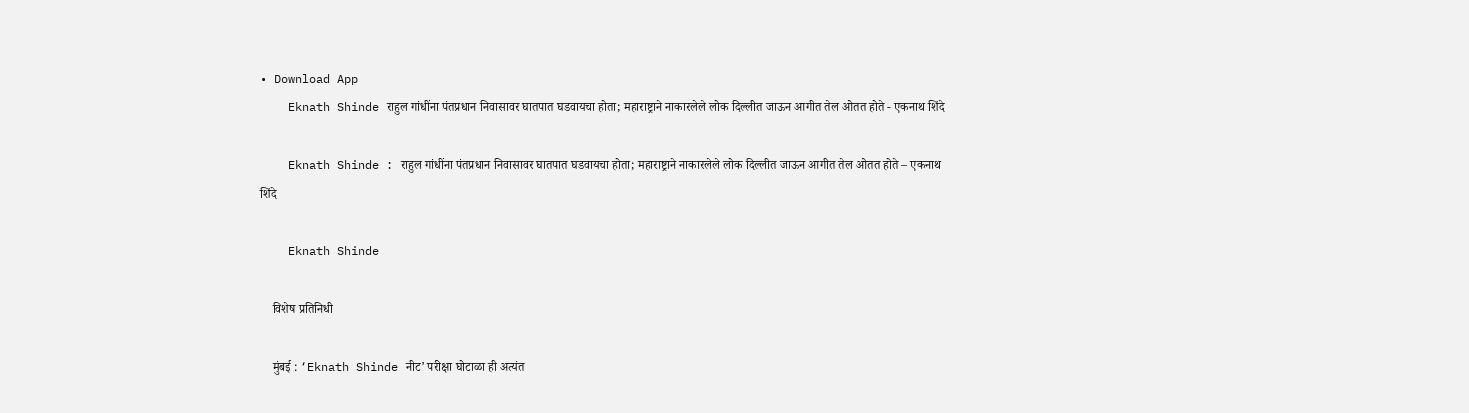• Download App
    Eknath Shinde राहुल गांधींना पंतप्रधान निवासावर घातपात घडवायचा होता; महाराष्ट्राने नाकारलेले लोक दिल्लीत जाऊन आगीत तेल ओतत होते - एकनाथ शिंदे

    Eknath Shinde : राहुल गांधींना पंतप्रधान निवासावर घातपात घडवायचा होता; महाराष्ट्राने नाकारलेले लोक दिल्लीत जाऊन आगीत तेल ओतत होते – एकनाथ शिंदे

    Eknath Shinde

    विशेष प्रतिनिधी

    मुंबई : ‘Eknath Shinde नीट’ परीक्षा घोटाळा ही अत्यंत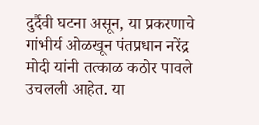दुर्दैवी घटना असून, या प्रकरणाचे गांभीर्य ओळखून पंतप्रधान नरेंद्र मोदी यांनी तत्काळ कठोर पावले उचलली आहेत. या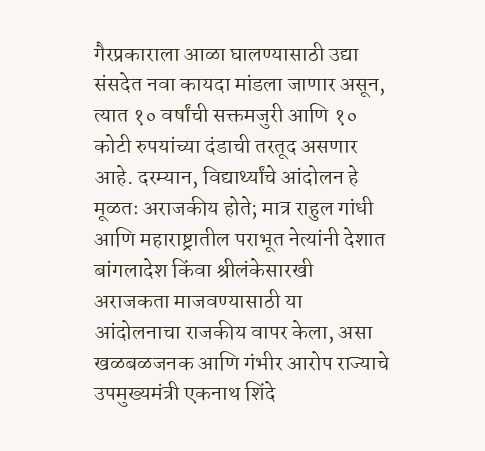गैरप्रकाराला आळा घालण्यासाठी उद्या संसदेत नवा कायदा मांडला जाणार असून, त्यात १० वर्षांची सक्तमजुरी आणि १० कोटी रुपयांच्या दंडाची तरतूद असणार आहे. दरम्यान, विद्यार्थ्यांचे आंदोलन हे मूळतः अराजकीय होते; मात्र राहुल गांधी आणि महाराष्ट्रातील पराभूत नेत्यांनी देशात बांगलादेश किंवा श्रीलंकेसारखी अराजकता माजवण्यासाठी या आंदोलनाचा राजकीय वापर केला, असा खळबळजनक आणि गंभीर आरोप राज्याचे उपमुख्यमंत्री एकनाथ शिंदे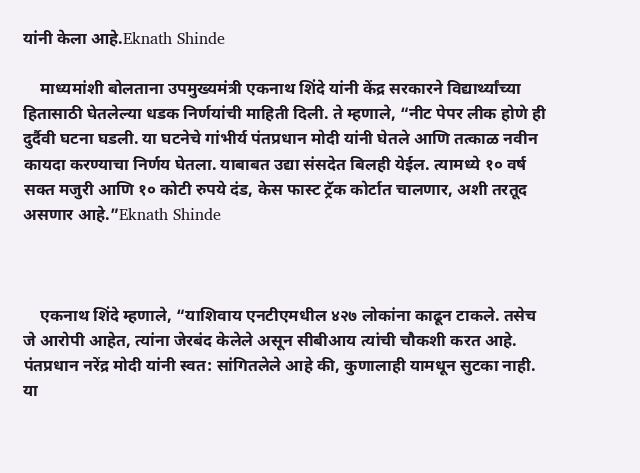यांनी केला आहे.Eknath Shinde

    माध्यमांशी बोलताना उपमुख्यमंत्री एकनाथ शिंदे यांनी केंद्र सरकारने विद्यार्थ्यांच्या हितासाठी घेतलेल्या धडक निर्णयांची माहिती दिली. ते म्हणाले, “नीट पेपर लीक होणे ही दुर्दैवी घटना घडली. या घटनेचे गांभीर्य पंतप्रधान मोदी यांनी घेतले आणि तत्काळ नवीन कायदा करण्याचा निर्णय घेतला. याबाबत उद्या संसदेत बिलही येईल. त्यामध्ये १० वर्ष सक्त मजुरी आणि १० कोटी रुपये दंड, केस फास्ट ट्रॅक कोर्टात चालणार, अशी तरतूद असणार आहे.”Eknath Shinde



    एकनाथ शिंदे म्हणाले, “याशिवाय एनटीएमधील ४२७ लोकांना काढून टाकले. तसेच जे आरोपी आहेत, त्यांना जेरबंद केलेले असून सीबीआय त्यांची चौकशी करत आहे. पंतप्रधान नरेंद्र मोदी यांनी स्वत: सांगितलेले आहे की, कुणालाही यामधून सुटका नाही. या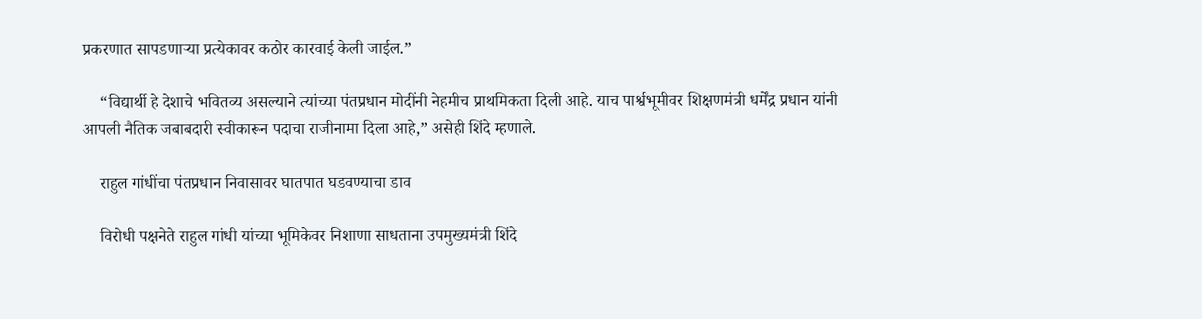प्रकरणात सापडणाऱ्या प्रत्येकावर कठोर कारवाई केली जाईल.”

    “विद्यार्थी हे देशाचे भवितव्य असल्याने त्यांच्या पंतप्रधान मोदींनी नेहमीच प्राथमिकता दिली आहे. याच पार्श्वभूमीवर शिक्षणमंत्री धर्मेंद्र प्रधान यांनी आपली नैतिक जबाबदारी स्वीकारून पदाचा राजीनामा दिला आहे,” असेही शिंदे म्हणाले.

    राहुल गांधींचा पंतप्रधान निवासावर घातपात घडवण्याचा डाव

    विरोधी पक्षनेते राहुल गांधी यांच्या भूमिकेवर निशाणा साधताना उपमुख्यमंत्री शिंदे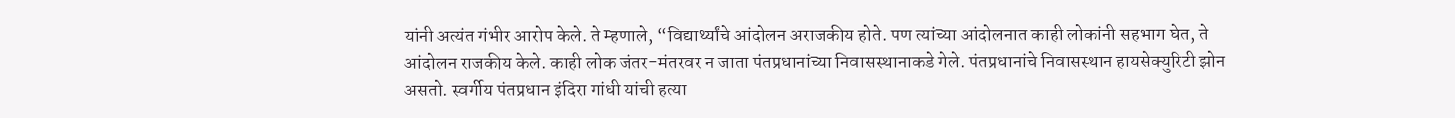यांनी अत्यंत गंभीर आरोप केले. ते म्हणाले, “विद्यार्थ्यांचे आंदोलन अराजकीय होते. पण त्यांच्या आंदोलनात काही लोकांनी सहभाग घेत, ते आंदोलन राजकीय केले. काही लोक जंतर-मंतरवर न जाता पंतप्रधानांच्या निवासस्थानाकडे गेले. पंतप्रधानांचे निवासस्थान हायसेक्युरिटी झोन असतो. स्वर्गीय पंतप्रधान इंदिरा गांधी यांची हत्या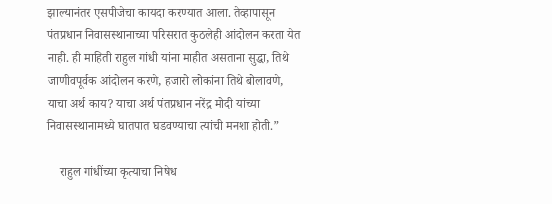झाल्यानंतर एसपीजेचा कायदा करण्यात आला. तेव्हापासून पंतप्रधान निवासस्थानाच्या परिसरात कुठलेही आंदोलन करता येत नाही. ही माहिती राहुल गांधी यांना माहीत असताना सुद्धा, तिथे जाणीवपूर्वक आंदोलन करणे, हजारो लोकांना तिथे बोलावणे, याचा अर्थ काय? याचा अर्थ पंतप्रधान नरेंद्र मोदी यांच्या निवासस्थानामध्ये घातपात घडवण्याचा त्यांची मनशा होती.”

    राहुल गांधींच्या कृत्याचा निषेध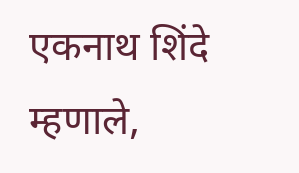एकनाथ शिंदे म्हणाले,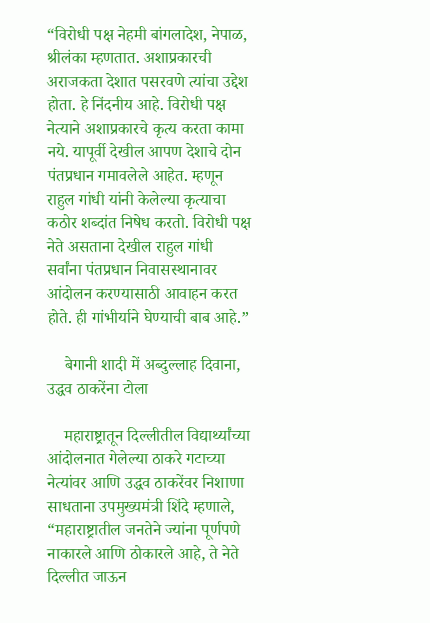“विरोधी पक्ष नेहमी बांगलादेश, नेपाळ, श्रीलंका म्हणतात. अशाप्रकारची अराजकता देशात पसरवणे त्यांचा उद्देश होता. हे निंदनीय आहे. विरोधी पक्ष नेत्याने अशाप्रकारचे कृत्य करता कामा नये. यापूर्वी देखील आपण देशाचे दोन पंतप्रधान गमावलेले आहेत. म्हणून राहुल गांधी यांनी केलेल्या कृत्याचा कठोर शब्दांत निषेध करतो. विरोधी पक्ष नेते असताना देखील राहुल गांधी सर्वांना पंतप्रधान निवासस्थानावर आंदोलन करण्यासाठी आवाहन करत होते. ही गांभीर्याने घेण्याची बाब आहे.”

    बेगानी शादी में अब्दुल्लाह दिवाना, उद्धव ठाकरेंना टोला

    महाराष्ट्रातून दिल्लीतील विद्यार्थ्यांच्या आंदोलनात गेलेल्या ठाकरे गटाच्या नेत्यांवर आणि उद्धव ठाकरेंवर निशाणा साधताना उपमुख्यमंत्री शिंदे म्हणाले, “महाराष्ट्रातील जनतेने ज्यांना पूर्णपणे नाकारले आणि ठोकारले आहे, ते नेते दिल्लीत जाऊन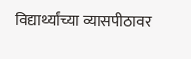विद्यार्थ्यांच्या व्यासपीठावर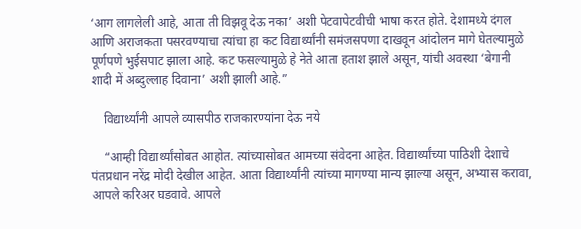‘आग लागलेली आहे, आता ती विझवू देऊ नका’ अशी पेटवापेटवीची भाषा करत होते. देशामध्ये दंगल आणि अराजकता पसरवण्याचा त्यांचा हा कट विद्यार्थ्यांनी समंजसपणा दाखवून आंदोलन मागे घेतल्यामुळे पूर्णपणे भुईसपाट झाला आहे. कट फसल्यामुळे हे नेते आता हताश झाले असून, यांची अवस्था ‘बेगानी शादी में अब्दुल्लाह दिवाना’ अशी झाली आहे.”

    विद्यार्थ्यांनी आपले व्यासपीठ राजकारण्यांना देऊ नये

    “आम्ही विद्यार्थ्यांसोबत आहोत. त्यांच्यासोबत आमच्या संवेदना आहेत. विद्यार्थ्यांच्या पाठिशी देशाचे पंतप्रधान नरेंद्र मोदी देखील आहेत. आता विद्यार्थ्यांनी त्यांच्या मागण्या मान्य झाल्या असून, अभ्यास करावा, आपले करिअर घडवावे. आपले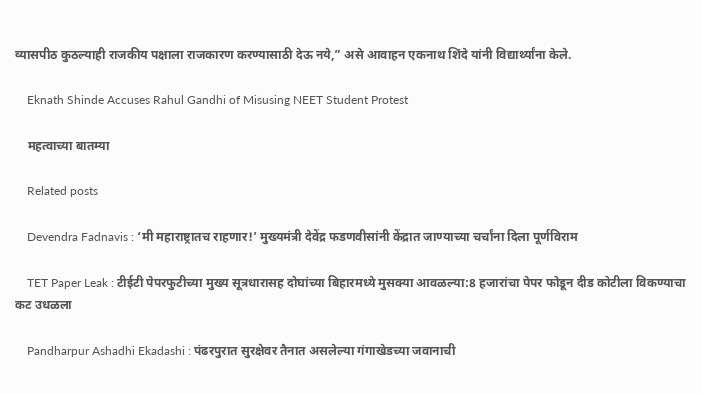व्यासपीठ कुठल्याही राजकीय पक्षाला राजकारण करण्यासाठी देऊ नये,” असे आवाहन एकनाथ शिंदे यांनी विद्यार्थ्यांना केले.

    Eknath Shinde Accuses Rahul Gandhi of Misusing NEET Student Protest

    महत्वाच्या बातम्या

    Related posts

    Devendra Fadnavis : ‘मी महाराष्ट्रातच राहणार!’ मुख्यमंत्री देवेंद्र फडणवीसांनी केंद्रात जाण्याच्या चर्चांना दिला पूर्णविराम

    TET Paper Leak : टीईटी पेपरफुटीच्या मुख्य सूत्रधारासह दोघांच्या बिहारमध्ये मुसक्या आवळल्या:8 हजारांचा पेपर फोडून दीड कोटीला विकण्याचा कट उधळला

    Pandharpur Ashadhi Ekadashi : पंढरपुरात सुरक्षेवर तैनात असलेल्या गंगाखेडच्या जवानाची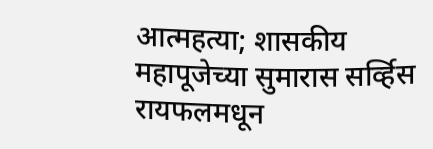आत्महत्या; शासकीय महापूजेच्या सुमारास सर्व्हिस रायफलमधून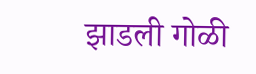झाडली गोळी